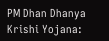PM Dhan Dhanya Krishi Yojana: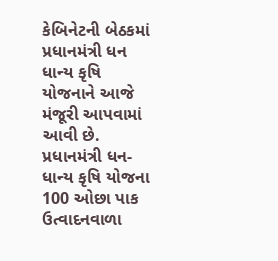કેબિનેટની બેઠકમાં પ્રધાનમંત્રી ધન ધાન્ય કૃષિ યોજનાને આજે મંજૂરી આપવામાં આવી છે. પ્રધાનમંત્રી ધન-ધાન્ય કૃષિ યોજના 100 ઓછા પાક ઉત્વાદનવાળા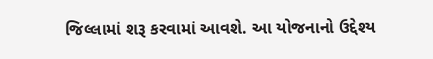જિલ્લામાં શરૂ કરવામાં આવશે. આ યોજનાનો ઉદ્દેશ્ય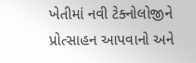ખેતીમાં નવી ટેક્નોલોજીને પ્રોત્સાહન આપવાનો અને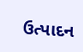ઉત્પાદન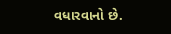વધારવાનો છે.